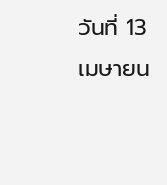วันที่ 13 เมษายน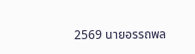2569 นายอรรถพล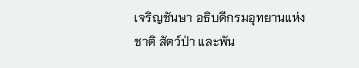เจริญชันษา อธิบดีกรมอุทยานแห่งชาติ สัตว์ป่า และพัน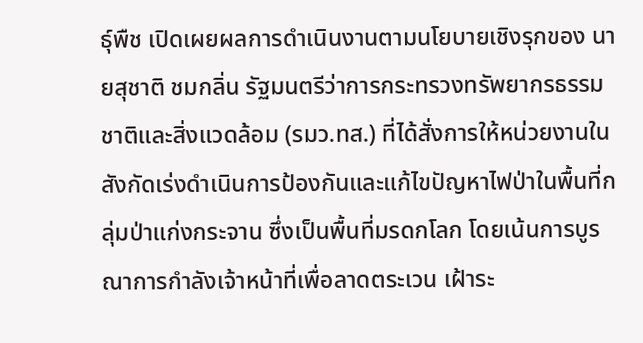ธุ์พืช เปิดเผยผลการดำเนินงานตามนโยบายเชิงรุกของ นายสุชาติ ชมกลิ่น รัฐมนตรีว่าการกระทรวงทรัพยากรธรรมชาติและสิ่งแวดล้อม (รมว.ทส.) ที่ได้สั่งการให้หน่วยงานในสังกัดเร่งดำเนินการป้องกันและแก้ไขปัญหาไฟป่าในพื้นที่กลุ่มป่าแก่งกระจาน ซึ่งเป็นพื้นที่มรดกโลก โดยเน้นการบูรณาการกำลังเจ้าหน้าที่เพื่อลาดตระเวน เฝ้าระ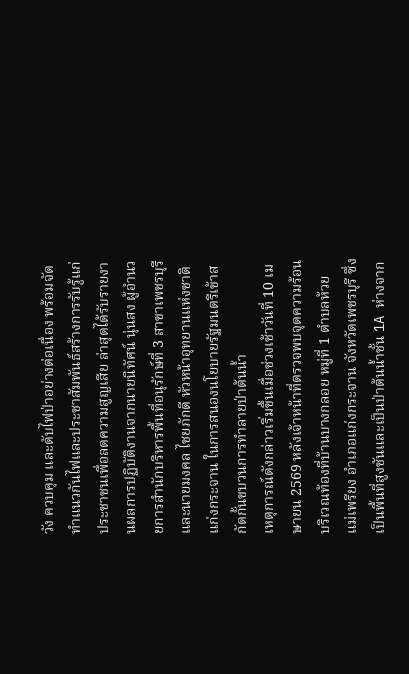วัง ควบคุม และดับไฟป่าอย่างต่อเนื่อง พร้อมจัดทำแนวกันไฟและประชาสัมพันธ์สร้างการรับรู้แก่ประชาชนเพื่อลดความสูญเสีย ล่าสุดได้รับรายงานผลการปฏิบัติงานจากนายนิทัศน์ นุ่นสง ผู้อำนวยการสำนักบริหารพื้นที่อนุรักษ์ที่ 3 สาขาเพชรบุรี และนายมงคล ไชยภักดี หัวหน้าอุทยานแห่งชาติแก่งกระจาน ในการสนองนโยบายรัฐมนตรีเข้าสกัดกั้นขบวนการทำลายป่าต้นน้ำ
เหตุการณ์ดังกล่าวเริ่มขึ้นเมื่อช่วงเช้าวันที่ 10 เมษายน 2569 หลังเจ้าหน้าที่ตรวจพบจุดความร้อน บริเวณท้องที่บ้านบางกลอย หมู่ที่ 1 ตำบลห้วยแม่เพรียง อำเภอแก่งกระจาน จังหวัดเพชรบุรี ซึ่งเป็นพื้นที่สูงชันและเป็นป่าต้นน้ำชั้น 1A ห่างจาก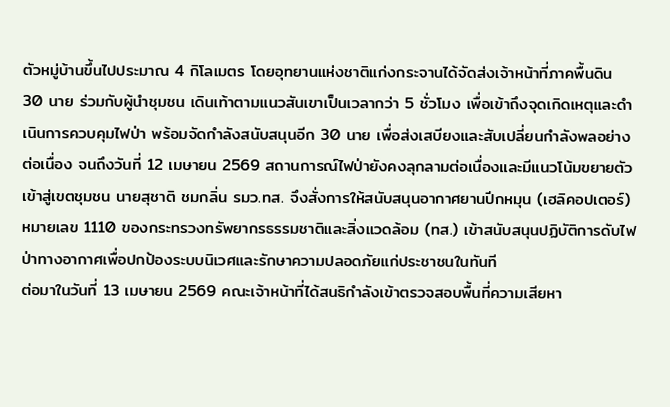ตัวหมู่บ้านขึ้นไปประมาณ 4 กิโลเมตร โดยอุทยานแห่งชาติแก่งกระจานได้จัดส่งเจ้าหน้าที่ภาคพื้นดิน 30 นาย ร่วมกับผู้นำชุมชน เดินเท้าตามแนวสันเขาเป็นเวลากว่า 5 ชั่วโมง เพื่อเข้าถึงจุดเกิดเหตุและดำเนินการควบคุมไฟป่า พร้อมจัดกำลังสนับสนุนอีก 30 นาย เพื่อส่งเสบียงและสับเปลี่ยนกำลังพลอย่างต่อเนื่อง จนถึงวันที่ 12 เมษายน 2569 สถานการณ์ไฟป่ายังคงลุกลามต่อเนื่องและมีแนวโน้มขยายตัวเข้าสู่เขตชุมชน นายสุชาติ ชมกลิ่น รมว.ทส. จึงสั่งการให้สนับสนุนอากาศยานปีกหมุน (เฮลิคอปเตอร์) หมายเลข 1110 ของกระทรวงทรัพยากรธรรมชาติและสิ่งแวดล้อม (ทส.) เข้าสนับสนุนปฏิบัติการดับไฟป่าทางอากาศเพื่อปกป้องระบบนิเวศและรักษาความปลอดภัยแก่ประชาชนในทันที
ต่อมาในวันที่ 13 เมษายน 2569 คณะเจ้าหน้าที่ได้สนธิกำลังเข้าตรวจสอบพื้นที่ความเสียหา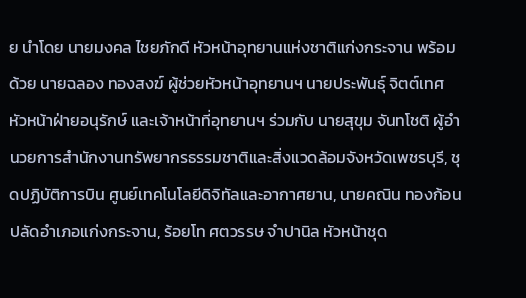ย นำโดย นายมงคล ไชยภักดี หัวหน้าอุทยานแห่งชาติแก่งกระจาน พร้อมด้วย นายฉลอง ทองสงฆ์ ผู้ช่วยหัวหน้าอุทยานฯ นายประพันธุ์ จิตต์เทศ หัวหน้าฝ่ายอนุรักษ์ และเจ้าหน้าที่อุทยานฯ ร่วมกับ นายสุขุม จันทโชติ ผู้อำนวยการสำนักงานทรัพยากรธรรมชาติและสิ่งแวดล้อมจังหวัดเพชรบุรี, ชุดปฏิบัติการบิน ศูนย์เทคโนโลยีดิจิทัลและอากาศยาน, นายคณิน ทองก้อน ปลัดอำเภอแก่งกระจาน, ร้อยโท ศตวรรษ จำปานิล หัวหน้าชุด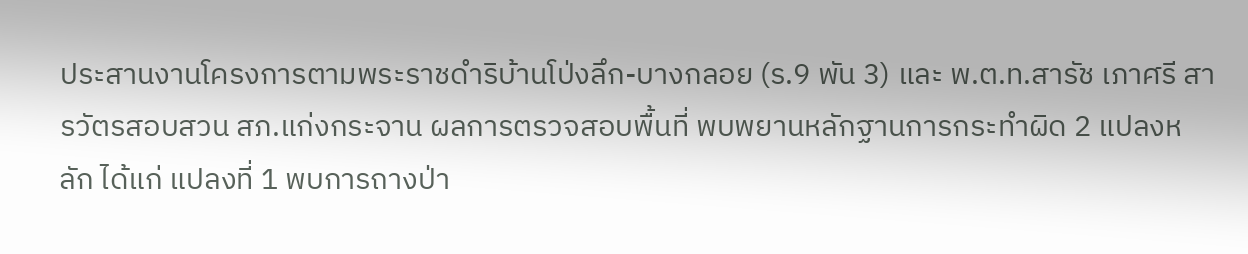ประสานงานโครงการตามพระราชดำริบ้านโป่งลึก-บางกลอย (ร.9 พัน 3) และ พ.ต.ท.สารัช เภาศรี สารวัตรสอบสวน สภ.แก่งกระจาน ผลการตรวจสอบพื้นที่ พบพยานหลักฐานการกระทำผิด 2 แปลงหลัก ได้แก่ แปลงที่ 1 พบการถางป่า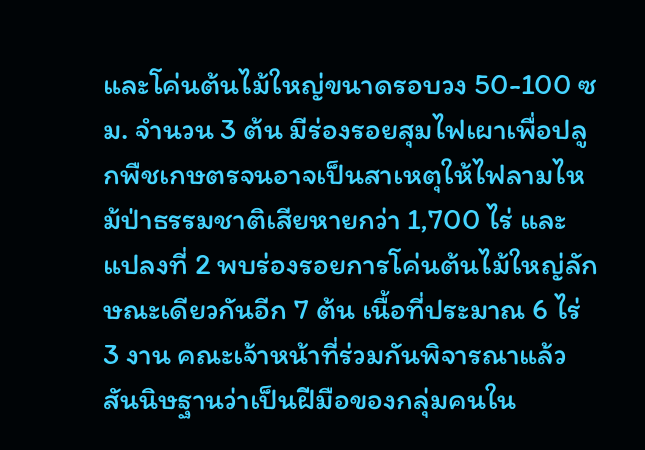และโค่นต้นไม้ใหญ่ขนาดรอบวง 50-100 ซม. จำนวน 3 ต้น มีร่องรอยสุมไฟเผาเพื่อปลูกพืชเกษตรจนอาจเป็นสาเหตุให้ไฟลามไหม้ป่าธรรมชาติเสียหายกว่า 1,700 ไร่ และแปลงที่ 2 พบร่องรอยการโค่นต้นไม้ใหญ่ลักษณะเดียวกันอีก 7 ต้น เนื้อที่ประมาณ 6 ไร่ 3 งาน คณะเจ้าหน้าที่ร่วมกันพิจารณาแล้ว สันนิษฐานว่าเป็นฝีมือของกลุ่มคนใน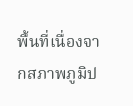พื้นที่เนื่องจากสภาพภูมิป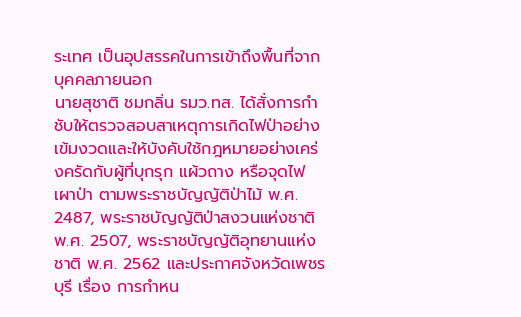ระเทศ เป็นอุปสรรคในการเข้าถึงพื้นที่จากบุคคลภายนอก
นายสุชาติ ชมกลิ่น รมว.ทส. ได้สั่งการกำชับให้ตรวจสอบสาเหตุการเกิดไฟป่าอย่างเข้มงวดและให้บังคับใช้กฎหมายอย่างเคร่งครัดกับผู้ที่บุกรุก แผ้วถาง หรือจุดไฟเผาป่า ตามพระราชบัญญัติป่าไม้ พ.ศ. 2487, พระราชบัญญัติป่าสงวนแห่งชาติ พ.ศ. 2507, พระราชบัญญัติอุทยานแห่งชาติ พ.ศ. 2562 และประกาศจังหวัดเพชรบุรี เรื่อง การกำหน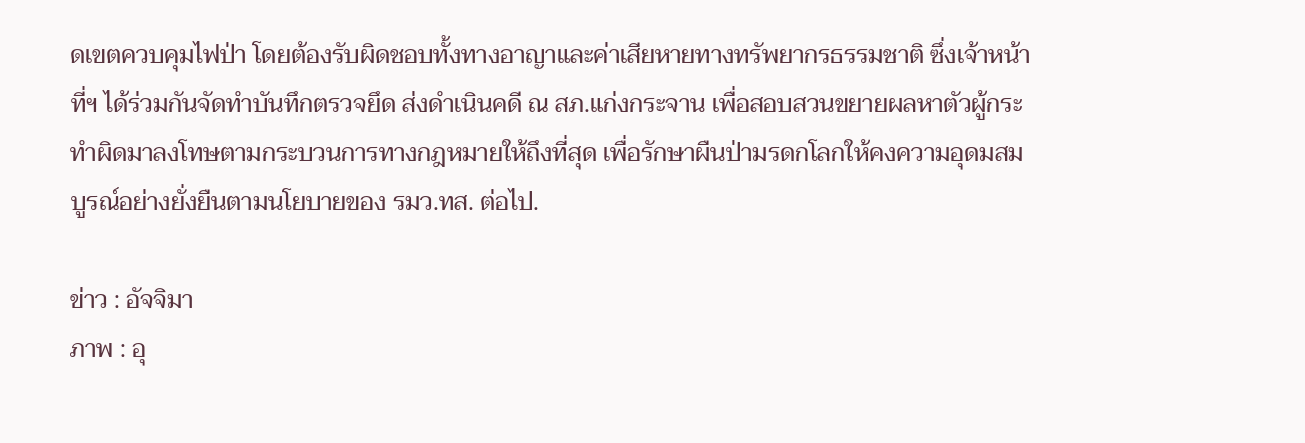ดเขตควบคุมไฟป่า โดยต้องรับผิดชอบทั้งทางอาญาและค่าเสียหายทางทรัพยากรธรรมชาติ ซึ่งเจ้าหน้าที่ฯ ได้ร่วมกันจัดทำบันทึกตรวจยึด ส่งดำเนินคดี ณ สภ.แก่งกระจาน เพื่อสอบสวนขยายผลหาตัวผู้กระทำผิดมาลงโทษตามกระบวนการทางกฎหมายให้ถึงที่สุด เพื่อรักษาผืนป่ามรดกโลกให้คงความอุดมสมบูรณ์อย่างยั่งยืนตามนโยบายของ รมว.ทส. ต่อไป.

ข่าว : อัจจิมา
ภาพ : อุ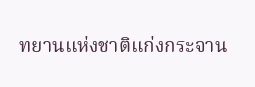ทยานแห่งชาติแก่งกระจาน